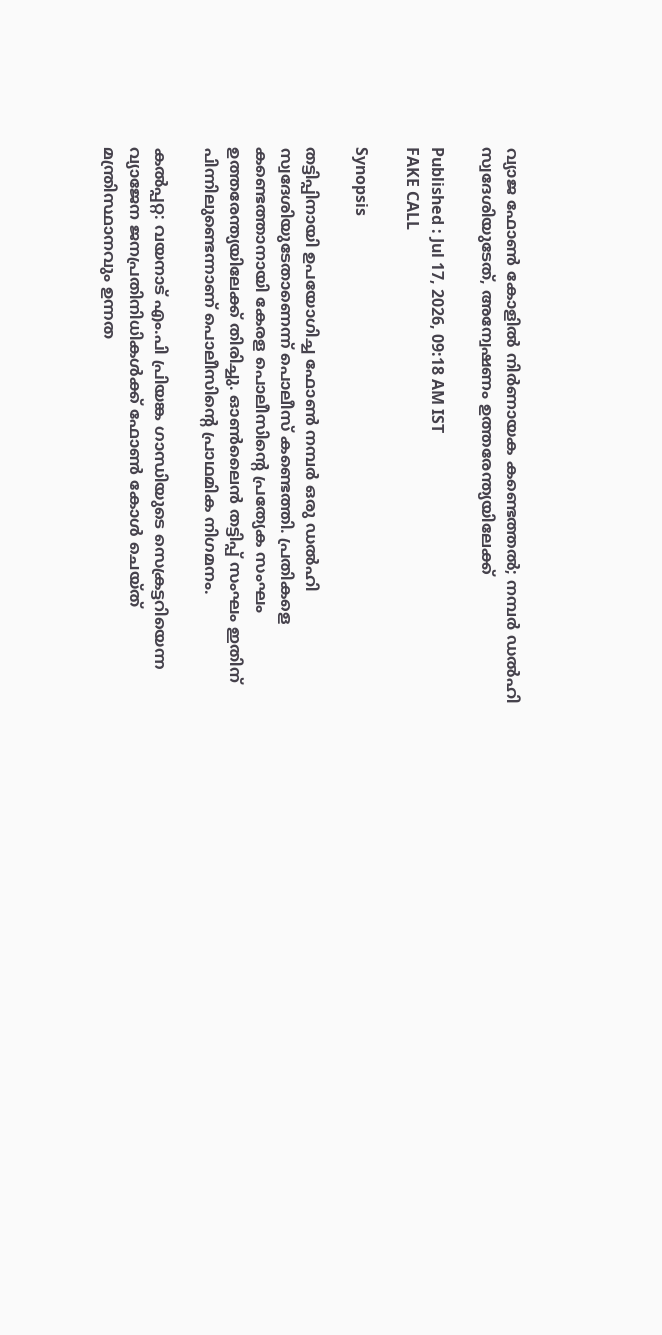വ്യാജ ഫോൺ കോളിൽ നിർണായക കണ്ടെത്തൽ; നമ്പർ ഡൽഹി സ്വദേശിയുടേത്, അന്വേഷണം ഉത്തരേന്ത്യയിലേക്ക്

Published : Jul 17, 2026, 09:18 AM IST
FAKE CALL

Synopsis

തട്ടിപ്പിനായി ഉപയോഗിച്ച ഫോൺ നമ്പർ ഒരു ഡൽഹി സ്വദേശിയുടേതാണെന്ന് പൊലീസ് കണ്ടെത്തി. പ്രതികളെ കണ്ടെത്താനായി കേരള പൊലീസിന്റെ പ്രത്യേക സംഘം ഉത്തരേന്ത്യയിലേക്ക് തിരിച്ചു. ഓൺലൈൻ തട്ടിപ്പ് സംഘം ഇതിന് പിന്നിലുണ്ടെന്നാണ് പൊലീസിന്റെ പ്രാഥമിക നിഗമനം.

കൽപ്പറ്റ: വയനാട് എം.പി പ്രിയങ്ക ഗാന്ധിയുടെ സെക്രട്ടറിയെന്ന വ്യാജേന ജനപ്രതിനിധികൾക്ക് ഫോൺ കോൾ ചെയ്ത് മന്ത്രിസ്ഥാനവും ഉന്നത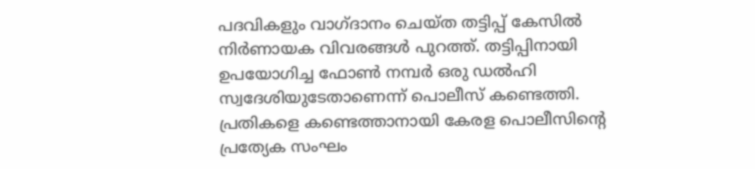പദവികളും വാഗ്ദാനം ചെയ്ത തട്ടിപ്പ് കേസിൽ നിർണായക വിവരങ്ങൾ പുറത്ത്. തട്ടിപ്പിനായി ഉപയോഗിച്ച ഫോൺ നമ്പർ ഒരു ഡൽഹി സ്വദേശിയുടേതാണെന്ന് പൊലീസ് കണ്ടെത്തി. പ്രതികളെ കണ്ടെത്താനായി കേരള പൊലീസിന്റെ പ്രത്യേക സംഘം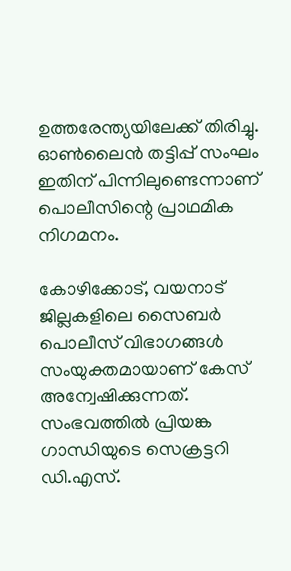ഉത്തരേന്ത്യയിലേക്ക് തിരിച്ചു. ഓൺലൈൻ തട്ടിപ്പ് സംഘം ഇതിന് പിന്നിലുണ്ടെന്നാണ് പൊലീസിന്റെ പ്രാഥമിക നിഗമനം.

കോഴിക്കോട്, വയനാട് ജില്ലകളിലെ സൈബർ പൊലീസ് വിഭാഗങ്ങൾ സംയുക്തമായാണ് കേസ് അന്വേഷിക്കുന്നത്. സംഭവത്തിൽ പ്രിയങ്ക ഗാന്ധിയുടെ സെക്രട്ടറി ഡി.എസ്.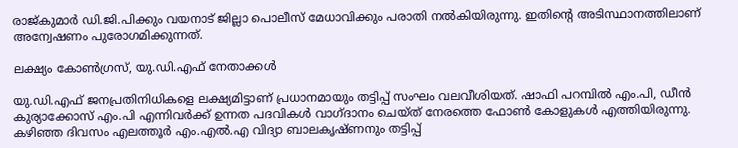രാജ്‌കുമാർ ഡി.ജി.പിക്കും വയനാട് ജില്ലാ പൊലീസ് മേധാവിക്കും പരാതി നൽകിയിരുന്നു. ഇതിന്റെ അടിസ്ഥാനത്തിലാണ് അന്വേഷണം പുരോഗമിക്കുന്നത്.

ലക്ഷ്യം കോൺഗ്രസ്, യു.ഡി.എഫ് നേതാക്കൾ

യു.ഡി.എഫ് ജനപ്രതിനിധികളെ ലക്ഷ്യമിട്ടാണ് പ്രധാനമായും തട്ടിപ്പ് സംഘം വലവീശിയത്. ഷാഫി പറമ്പിൽ എം.പി, ഡീൻ കുര്യാക്കോസ് എം.പി എന്നിവർക്ക് ഉന്നത പദവികൾ വാഗ്ദാനം ചെയ്ത് നേരത്തെ ഫോൺ കോളുകൾ എത്തിയിരുന്നു. കഴിഞ്ഞ ദിവസം എലത്തൂർ എം.എൽ.എ വിദ്യാ ബാലകൃഷ്ണനും തട്ടിപ്പ്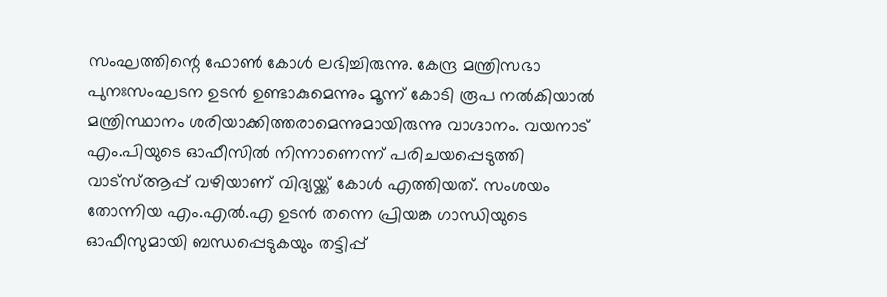സംഘത്തിന്റെ ഫോൺ കോൾ ലഭിച്ചിരുന്നു. കേന്ദ്ര മന്ത്രിസഭാ പുനഃസംഘടന ഉടൻ ഉണ്ടാകുമെന്നും മൂന്ന് കോടി രൂപ നൽകിയാൽ മന്ത്രിസ്ഥാനം ശരിയാക്കിത്തരാമെന്നുമായിരുന്നു വാഗ്ദാനം. വയനാട് എം.പിയുടെ ഓഫീസിൽ നിന്നാണെന്ന് പരിചയപ്പെടുത്തി വാട്സ്ആപ്പ് വഴിയാണ് വിദ്യയ്ക്ക് കോൾ എത്തിയത്. സംശയം തോന്നിയ എം.എൽ.എ ഉടൻ തന്നെ പ്രിയങ്ക ഗാന്ധിയുടെ ഓഫീസുമായി ബന്ധപ്പെടുകയും തട്ടിപ്പ്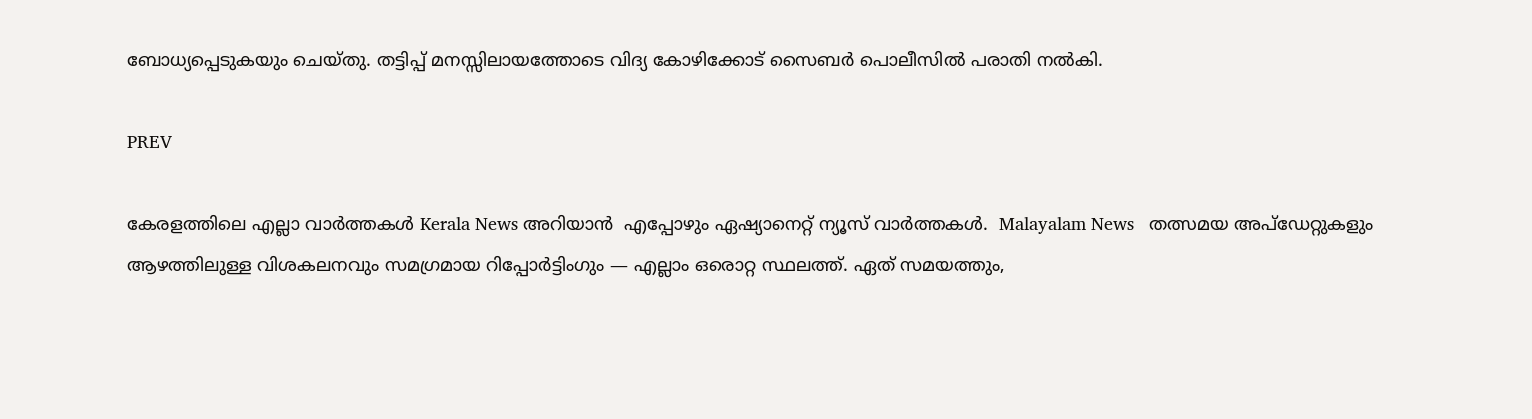ബോധ്യപ്പെടുകയും ചെയ്തു. തട്ടിപ്പ് മനസ്സിലായത്തോടെ വിദ്യ കോഴിക്കോട് സൈബർ പൊലീസിൽ പരാതി നൽകി.

PREV

കേരളത്തിലെ എല്ലാ വാർത്തകൾ Kerala News അറിയാൻ  എപ്പോഴും ഏഷ്യാനെറ്റ് ന്യൂസ് വാർത്തകൾ.  Malayalam News   തത്സമയ അപ്‌ഡേറ്റുകളും ആഴത്തിലുള്ള വിശകലനവും സമഗ്രമായ റിപ്പോർട്ടിംഗും — എല്ലാം ഒരൊറ്റ സ്ഥലത്ത്. ഏത് സമയത്തും,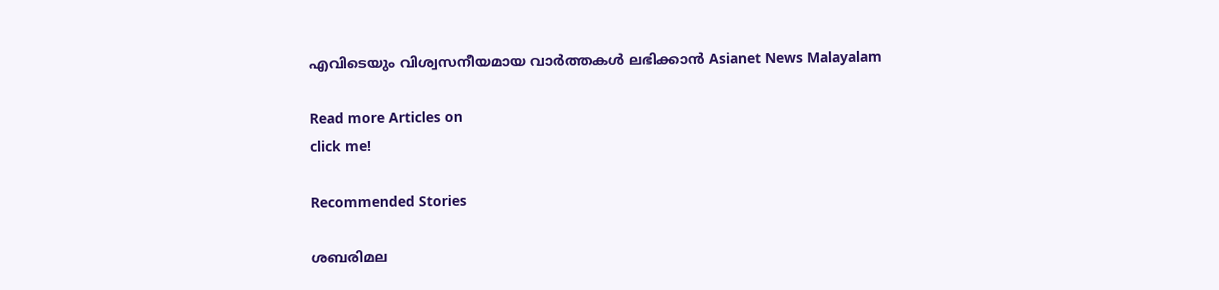എവിടെയും വിശ്വസനീയമായ വാർത്തകൾ ലഭിക്കാൻ Asianet News Malayalam

Read more Articles on
click me!

Recommended Stories

ശബരിമല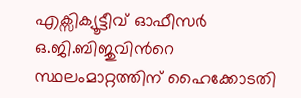എക്സിക്യൂട്ടീവ് ഓഫീസർ ഒ.ജി.ബിജുവിന്‍റെ സ്ഥലംമാറ്റത്തിന് ഹൈക്കോടതി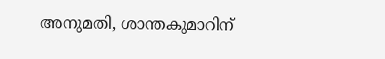അനുമതി, ശാന്തകുമാറിന്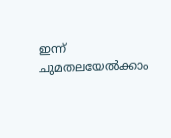ഇന്ന് ചുമതലയേൽക്കാം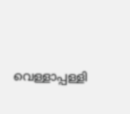വെള്ളാപ്പള്ളി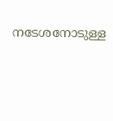നടേശനോടുള്ള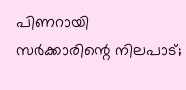പിണറായി സർക്കാരിന്റെ നിലപാട്;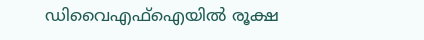ഡിവൈഎഫ്ഐയിൽ രൂക്ഷ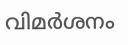വിമർശനം